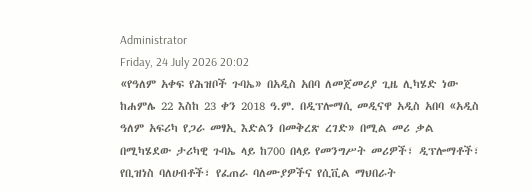Administrator
Friday, 24 July 2026 20:02
«የዓለም አቀፍ የሕዝቦች ጉባኤ» በአዲስ አበባ ለመጀመሪያ ጊዜ ሊካሄድ ነው
ከሐምሌ 22 እስከ 23 ቀን 2018 ዓ.ም. በዲፕሎማሲ መዲናዋ አዲስ አበባ «አዲስ ዓለም አፍሪካ የጋራ መፃኢ እድልን በመቅረጽ ረገድ» በሚል መሪ ቃል በሚካሄደው ታሪካዊ ጉባኤ ላይ ከ700 በላይ የመንግሥት መሪዎች፣ ዲፕሎማቶች፣ የቢዝነስ ባለሀብቶች፣ የፈጠራ ባለሙያዎችና የሲቪል ማህበራት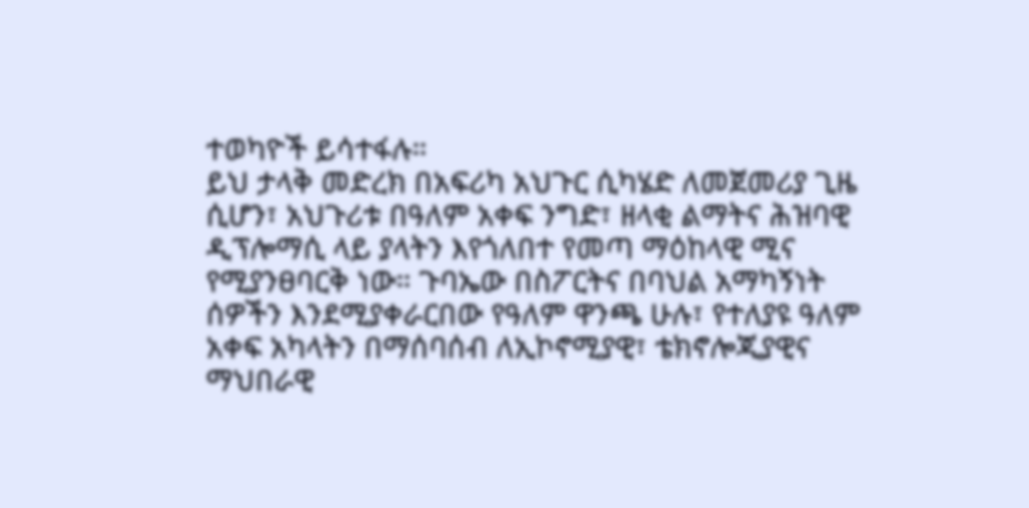ተወካዮች ይሳተፋሉ።
ይህ ታላቅ መድረክ በአፍሪካ አህጉር ሲካሄድ ለመጀመሪያ ጊዜ ሲሆን፣ አህጉሪቱ በዓለም አቀፍ ንግድ፣ ዘላቂ ልማትና ሕዝባዊ ዲፕሎማሲ ላይ ያላትን እየጎለበተ የመጣ ማዕከላዊ ሚና የሚያንፀባርቅ ነው። ጉባኤው በስፖርትና በባህል አማካኝነት ሰዎችን እንደሚያቀራርበው የዓለም ዋንጫ ሁሉ፣ የተለያዩ ዓለም አቀፍ አካላትን በማሰባሰብ ለኢኮኖሚያዊ፣ ቴክኖሎጂያዊና ማህበራዊ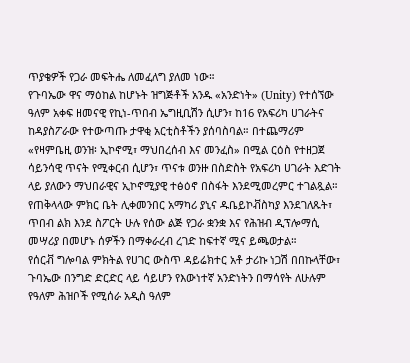ጥያቄዎች የጋራ መፍትሔ ለመፈለግ ያለመ ነው።
የጉባኤው ዋና ማዕከል ከሆኑት ዝግጅቶች አንዱ «አንድነት» (Unity) የተሰኘው ዓለም አቀፍ ዘመናዊ የኪነ-ጥበብ ኤግዚቢሽን ሲሆን፣ ከ16 የአፍሪካ ሀገራትና ከዳያስፖራው የተውጣጡ ታዋቂ አርቲስቶችን ያሰባስባል። በተጨማሪም «የዛምቤዚ ወንዝ፡ ኢኮኖሚ፣ ማህበረሰብ እና መንፈስ» በሚል ርዕስ የተዘጋጀ ሳይንሳዊ ጥናት የሚቀርብ ሲሆን፣ ጥናቱ ወንዙ በስድስት የአፍሪካ ሀገራት እድገት ላይ ያለውን ማህበራዊና ኢኮኖሚያዊ ተፅዕኖ በስፋት እንደሚመረምር ተገልጿል።
የጠቅላላው ምክር ቤት ሊቀመንበር አማካሪ ያኒና ዱቤይኮቭስካያ እንደገለጹት፣ ጥበብ ልክ እንደ ስፖርት ሁሉ የሰው ልጅ የጋራ ቋንቋ እና የሕዝብ ዲፕሎማሲ መሣሪያ በመሆኑ ሰዎችን በማቀራረብ ረገድ ከፍተኛ ሚና ይጫወታል።
የሰርቭ ግሎባል ምክትል የሀገር ውስጥ ዳይሬክተር አቶ ታሪኩ ነጋሽ በበኩላቸው፣ ጉባኤው በንግድ ድርድር ላይ ሳይሆን የእውነተኛ አንድነትን በማሳየት ለሁሉም የዓለም ሕዝቦች የሚሰራ አዲስ ዓለም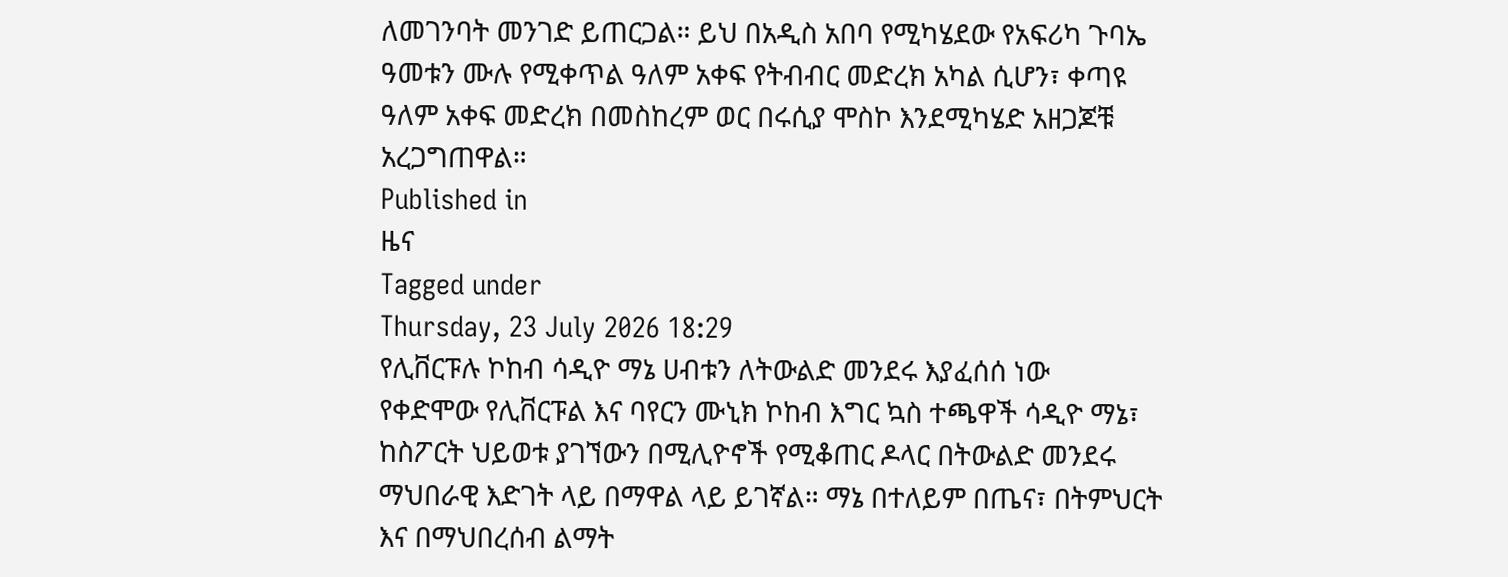ለመገንባት መንገድ ይጠርጋል። ይህ በአዲስ አበባ የሚካሄደው የአፍሪካ ጉባኤ ዓመቱን ሙሉ የሚቀጥል ዓለም አቀፍ የትብብር መድረክ አካል ሲሆን፣ ቀጣዩ ዓለም አቀፍ መድረክ በመስከረም ወር በሩሲያ ሞስኮ እንደሚካሄድ አዘጋጆቹ አረጋግጠዋል።
Published in
ዜና
Tagged under
Thursday, 23 July 2026 18:29
የሊቨርፑሉ ኮከብ ሳዲዮ ማኔ ሀብቱን ለትውልድ መንደሩ እያፈሰሰ ነው
የቀድሞው የሊቨርፑል እና ባየርን ሙኒክ ኮከብ እግር ኳስ ተጫዋች ሳዲዮ ማኔ፣ ከስፖርት ህይወቱ ያገኘውን በሚሊዮኖች የሚቆጠር ዶላር በትውልድ መንደሩ ማህበራዊ እድገት ላይ በማዋል ላይ ይገኛል። ማኔ በተለይም በጤና፣ በትምህርት እና በማህበረሰብ ልማት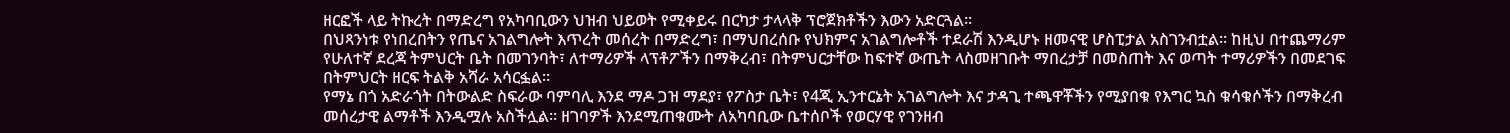ዘርፎች ላይ ትኩረት በማድረግ የአካባቢውን ህዝብ ህይወት የሚቀይሩ በርካታ ታላላቅ ፕሮጀክቶችን እውን አድርጓል።
በህጻንነቱ የነበረበትን የጤና አገልግሎት እጥረት መሰረት በማድረግ፣ በማህበረሰቡ የህክምና አገልግሎቶች ተደራሽ እንዲሆኑ ዘመናዊ ሆስፒታል አስገንብቷል። ከዚህ በተጨማሪም የሁለተኛ ደረጃ ትምህርት ቤት በመገንባት፣ ለተማሪዎች ላፕቶፖችን በማቅረብ፣ በትምህርታቸው ከፍተኛ ውጤት ላስመዘገቡት ማበረታቻ በመስጠት እና ወጣት ተማሪዎችን በመደገፍ በትምህርት ዘርፍ ትልቅ አሻራ አሳርፏል።
የማኔ በጎ አድራጎት በትውልድ ስፍራው ባምባሊ እንደ ማዶ ጋዝ ማደያ፣ የፖስታ ቤት፣ የ4ጂ ኢንተርኔት አገልግሎት እና ታዳጊ ተጫዋቾችን የሚያበቁ የእግር ኳስ ቁሳቁሶችን በማቅረብ መሰረታዊ ልማቶች እንዲሟሉ አስችሏል። ዘገባዎች እንደሚጠቁሙት ለአካባቢው ቤተሰቦች የወርሃዊ የገንዘብ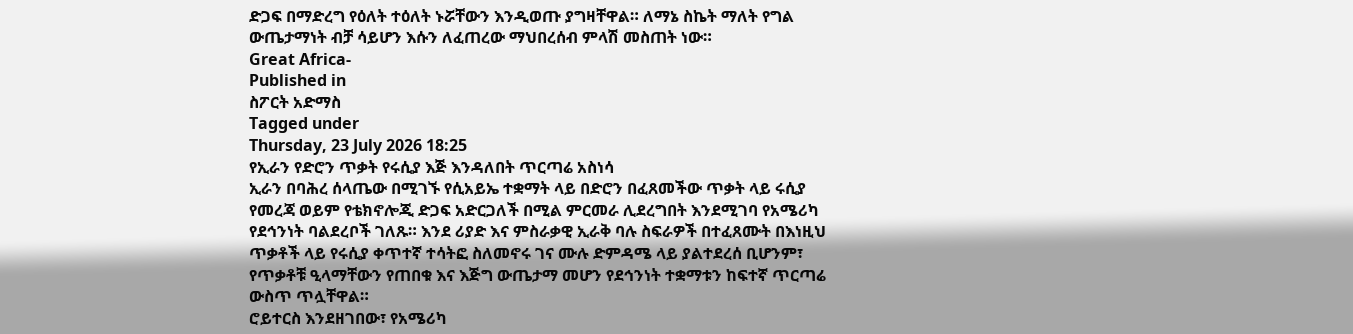ድጋፍ በማድረግ የዕለት ተዕለት ኑሯቸውን እንዲወጡ ያግዛቸዋል። ለማኔ ስኬት ማለት የግል ውጤታማነት ብቻ ሳይሆን እሱን ለፈጠረው ማህበረሰብ ምላሽ መስጠት ነው።
Great Africa-
Published in
ስፖርት አድማስ
Tagged under
Thursday, 23 July 2026 18:25
የኢራን የድሮን ጥቃት የሩሲያ እጅ እንዳለበት ጥርጣሬ አስነሳ
ኢራን በባሕረ ሰላጤው በሚገኙ የሲአይኤ ተቋማት ላይ በድሮን በፈጸመችው ጥቃት ላይ ሩሲያ የመረጃ ወይም የቴክኖሎጂ ድጋፍ አድርጋለች በሚል ምርመራ ሊደረግበት እንደሚገባ የአሜሪካ የደኅንነት ባልደረቦች ገለጹ። እንደ ሪያድ እና ምስራቃዊ ኢራቅ ባሉ ስፍራዎች በተፈጸሙት በእነዚህ ጥቃቶች ላይ የሩሲያ ቀጥተኛ ተሳትፎ ስለመኖሩ ገና ሙሉ ድምዳሜ ላይ ያልተደረሰ ቢሆንም፣ የጥቃቶቹ ዒላማቸውን የጠበቁ እና እጅግ ውጤታማ መሆን የደኅንነት ተቋማቱን ከፍተኛ ጥርጣሬ ውስጥ ጥሏቸዋል።
ሮይተርስ እንደዘገበው፣ የአሜሪካ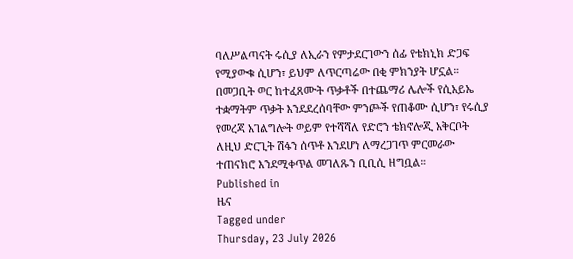ባለሥልጣናት ሩሲያ ለኢራን የምታደርገውን ሰፊ የቴክኒክ ድጋፍ የሚያውቁ ሲሆን፣ ይህም ለጥርጣሬው በቂ ምክንያት ሆኗል። በመጋቢት ወር ከተፈጸሙት ጥቃቶች በተጨማሪ ሌሎች የሲአይኤ ተቋማትም ጥቃት እንደደረሰባቸው ምንጮች የጠቆሙ ሲሆን፣ የሩሲያ የመረጃ አገልግሎት ወይም የተሻሻለ የድሮን ቴክኖሎጂ አቅርቦት ለዚህ ድርጊት ሽፋን ሰጥቶ እንደሆነ ለማረጋገጥ ምርመራው ተጠናክሮ እንደሚቀጥል መገለጹን ቢቢሲ ዘግቧል።
Published in
ዜና
Tagged under
Thursday, 23 July 2026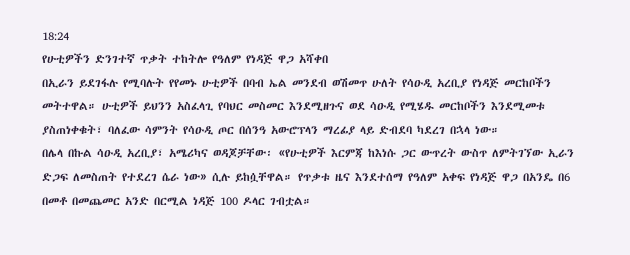18:24
የሁቲዎችን ድንገተኛ ጥቃት ተከትሎ የዓለም የነዳጅ ዋጋ አሻቀበ
በኢራን ይደገፋሉ የሚባሉት የየመኑ ሁቲዎች በባብ ኤል መንደብ ወሽመጥ ሁለት የሳዑዲ አረቢያ የነዳጅ መርከቦችን መትተዋል። ሁቲዎች ይህንን አስፈላጊ የባህር መስመር እንደሚዘጉና ወደ ሳዑዲ የሚሄዱ መርከቦችን እንደሚመቱ ያስጠነቀቁት፣ ባለፈው ሳምንት የሳዑዲ ጦር በሰንዓ አውሮፕላን ማረፊያ ላይ ድብደባ ካደረገ በኋላ ነው።
በሌላ በኩል ሳዑዲ አረቢያ፣ አሜሪካና ወዳጆቻቸው፡ «የሁቲዎች እርምጃ ከእነሱ ጋር ውጥረት ውስጥ ለምትገኘው ኢራን ድጋፍ ለመስጠት የተደረገ ሴራ ነው» ሲሉ ይከሷቸዋል። የጥቃቱ ዜና እንደተሰማ የዓለም አቀፍ የነዳጅ ዋጋ በአንዴ በ6 በመቶ በመጨመር አንድ በርሚል ነዳጅ 100 ዶላር ገብቷል።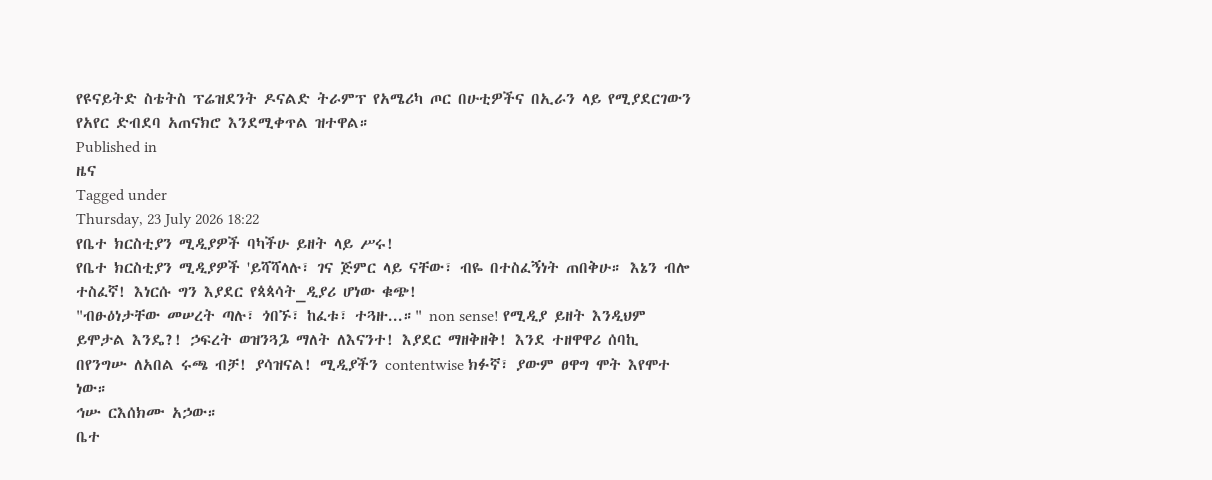የዩናይትድ ስቴትስ ፕሬዝደንት ዶናልድ ትራምፕ የአሜሪካ ጦር በሁቲዎችና በኢራን ላይ የሚያደርገውን የአየር ድብደባ አጠናክሮ እንደሚቀጥል ዝተዋል።
Published in
ዜና
Tagged under
Thursday, 23 July 2026 18:22
የቤተ ክርስቲያን ሚዲያዎች ባካችሁ ይዘት ላይ ሥሩ!
የቤተ ክርስቲያን ሚዲያዎች 'ይሻሻላሉ፣ ገና ጅምር ላይ ናቸው፣ ብዬ በተስፈኝነት ጠበቅሁ። እኔን ብሎ ተስፈኛ! እነርሱ ግን እያደር የጳጳሳት_ዲያሪ ሆነው ቁጭ!
"ብፁዕነታቸው መሠረት ጣሉ፣ ጎበኙ፣ ከፈቱ፣ ተጓዙ...።" non sense! የሚዲያ ይዘት እንዲህም ይሞታል እንዴ?! ኃፍረት ወዝንጓጔ ማለት ለእናንተ! እያደር ማዘቅዘቅ! እንደ ተዘዋዋሪ ሰባኪ በየንግሡ ለአበል ሩጫ ብቻ! ያሳዝናል! ሚዲያችን contentwise ክፉኛ፣ ያውም ፀዋግ ሞት እየሞተ ነው።
ኅሡ ርእሰክሙ አኃው።
ቤተ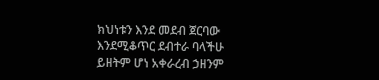ክህነቱን እንደ መደብ ጀርባው እንደሚቆጥር ደብተራ ባላችሁ ይዘትም ሆነ አቀራረብ ኃዘንም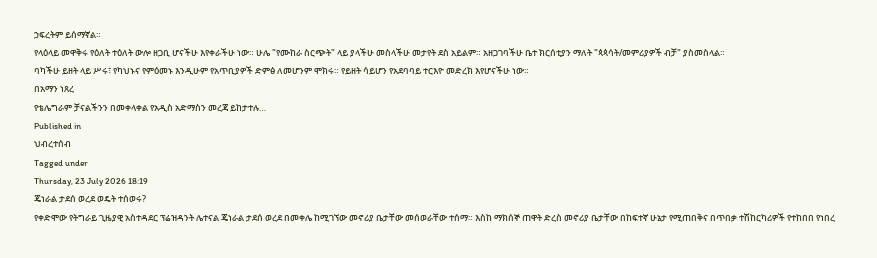ኃፍረትም ይሰማኛል።
የላዕላይ መዋቅሩ የዕለት ተዕለት ውሎ ዘጋቢ ሆናችሁ እየቀራችሁ ነው። ሁሌ "የሙከራ ስርጭት" ላይ ያላችሁ መስላችሁ መታየት ደስ አይልም። አዘጋገባችሁ ቤተ ክርሰቲያን ማለት "ጳጳሳት/መምሪያዎች ብቻ" ያስመስላል።
ባካችሁ ይዘት ላይ ሥሩ፣ የካህኑና የምዕመኑ እንዲሁም የአጥቢያዎች ድምፅ ለመሆንም ሞክሩ። የይዘት ሳይሆን የአደባባይ ተርእዮ መድረክ እየሆናችሁ ነው።
በአማን ነጸረ
የቴሌግራም ቻናልችንን በመቀላቀል የአዲስ አድማስን መረጃ ይከታተሉ…
Published in
ህብረተሰብ
Tagged under
Thursday, 23 July 2026 18:19
ጄነራል ታደሰ ወረደ ወዴት ተሰወሩ?
የቀድሞው የትግራይ ጊዜያዊ አስተዳደር ፕሬዝዳንት ሌተናል ጄነራል ታደሰ ወረደ በመቀሌ ከሚገኘው መኖሪያ ቤታቸው መሰወራቸው ተሰማ። እስከ ማክሰኞ ጠዋት ድረስ መኖሪያ ቤታቸው በከፍተኛ ሁኔታ የሚጠበቅና በጥበቃ ተሽከርካሪዎች የተከበበ የነበረ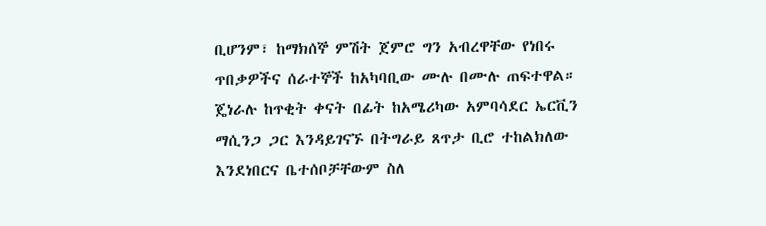ቢሆንም፣ ከማክሰኞ ምሽት ጀምሮ ግን አብረዋቸው የነበሩ ጥበቃዎችና ሰራተኞች ከአካባቢው ሙሉ በሙሉ ጠፍተዋል።
ጄነራሉ ከጥቂት ቀናት በፊት ከአሜሪካው አምባሳደር ኤርቪን ማሲንጋ ጋር እንዳይገናኙ በትግራይ ጸጥታ ቢሮ ተከልክለው እንደነበርና ቤተሰቦቻቸውም ስለ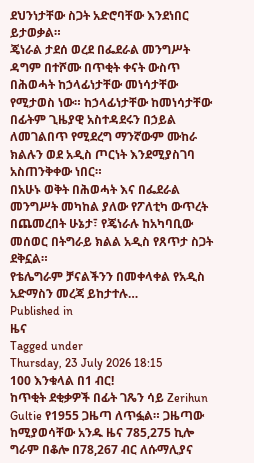ደህንነታቸው ስጋት አድሮባቸው እንደነበር ይታወቃል።
ጄነራል ታደሰ ወረደ በፌደራል መንግሥት ዳግም በተሾሙ በጥቂት ቀናት ውስጥ በሕወሓት ከኃላፊነታቸው መነሳታቸው የሚታወስ ነው። ከኃላፊነታቸው ከመነሳታቸው በፊትም ጊዜያዊ አስተዳደሩን በኃይል ለመገልበጥ የሚደረግ ማንኛውም ሙከራ ክልሉን ወደ አዲስ ጦርነት እንደሚያስገባ አስጠንቅቀው ነበር።
በአሁኑ ወቅት በሕወሓት እና በፌደራል መንግሥት መካከል ያለው የፖለቲካ ውጥረት በጨመረበት ሁኔታ፣ የጄነራሉ ከአካባቢው መሰወር በትግራይ ክልል አዲስ የጸጥታ ስጋት ደቅኗል።
የቴሌግራም ቻናልችንን በመቀላቀል የአዲስ አድማስን መረጃ ይከታተሉ…
Published in
ዜና
Tagged under
Thursday, 23 July 2026 18:15
100 እንቁላል በ1 ብር!
ከጥቂት ደቂቃዎች በፊት ገጼን ሳይ Zerihun Gultie የ1955 ጋዜጣ ለጥፏል። ጋዜጣው ከሚያወሳቸው አንዱ ዜና 785,275 ኪሎ ግራም በቆሎ በ78,267 ብር ለሱማሊያና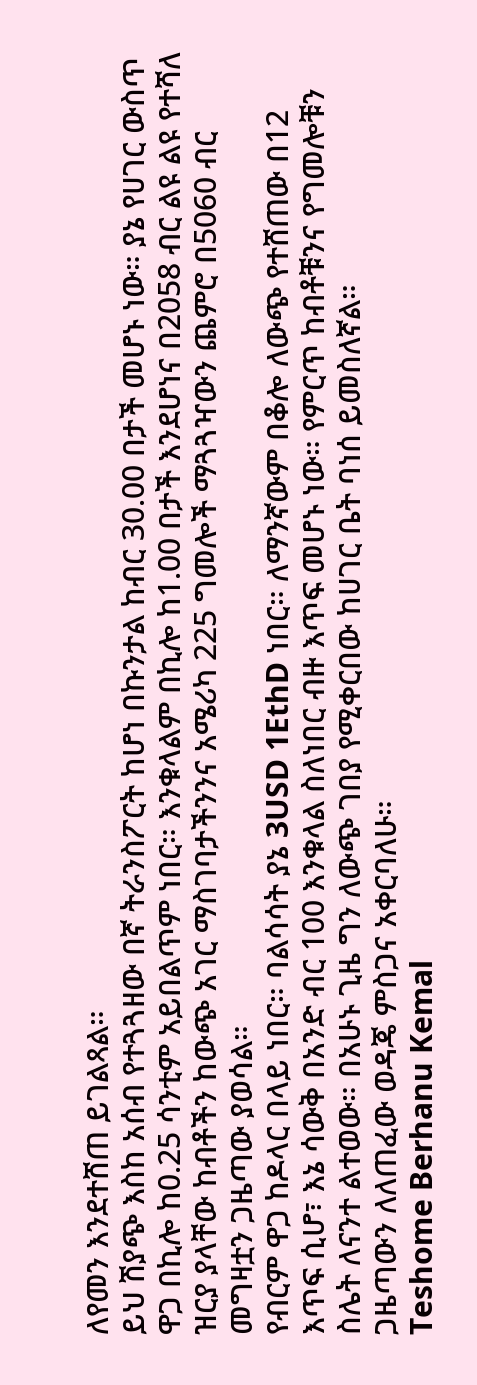ለየመን እንደተሸጠ ይገልጻል።
ይህ ሽያጭ እስከ አሰብ የተጓጓዘው በኛ ትራንስፖርት ከሆነ በኩንታል ከብር 30.00 በታች መሆኑ ነው። ያኔ የሀገር ውስጥ ዋጋ በኪሎ ከ0.25 ሳንቲም አይበልጥም ነበር። እንቁላልም በኪሎ ከ1.00 በታች እንደሆነና በ2058 ብር ልዩ ልዩ የተሻለ ዝርያ ያላቸው ከብቶችን ከውጭ አገር ማስገባታችንንና አሜሪካ 225 ግመሎች ማጓጓዣውን ጨምሮ በ5060 ብር መግዛቷን ጋዜጣው ያወሳል።
የብርም ዋጋ ከዶላር በላይ ነበር። ባልሳሳት ያኔ 3USD 1EthD ነበር። ለማንኛውም በቆሎ ለውጭ የተሸጠው በ12 እጥፍ ሲሆ፣ እኔ ሳውቅ በአንድ ብር 100 እንቁላል ስለነበር ብዙ እጥፍ መሆኑ ነው። የምርጥ ከብቶቹንና የግመሎቹን ስሌት ለናንተ ልተወው። በአሁኑ ጊዜ ግን ለውጭ ገበያ የሚቀርበው ከሀገር ቤት ባነሰ ይመስለኛል።
ጋዜጣውን ለለጠፈው ወዳጄ ምስጋና አቀርባለሁ።
Teshome Berhanu Kemal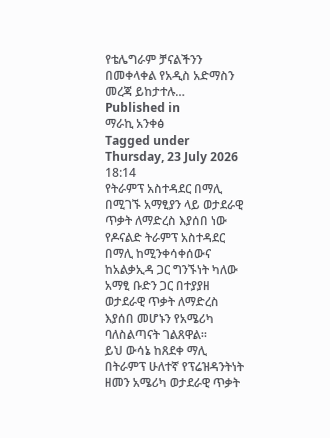የቴሌግራም ቻናልችንን በመቀላቀል የአዲስ አድማስን መረጃ ይከታተሉ…
Published in
ማራኪ አንቀፅ
Tagged under
Thursday, 23 July 2026 18:14
የትራምፕ አስተዳደር በማሊ በሚገኙ አማፂያን ላይ ወታደራዊ ጥቃት ለማድረስ እያሰበ ነው
የዶናልድ ትራምፕ አስተዳደር በማሊ ከሚንቀሳቀሰውና ከአልቃኢዳ ጋር ግንኙነት ካለው አማፂ ቡድን ጋር በተያያዘ ወታደራዊ ጥቃት ለማድረስ እያሰበ መሆኑን የአሜሪካ ባለስልጣናት ገልጸዋል።
ይህ ውሳኔ ከጸደቀ ማሊ በትራምፕ ሁለተኛ የፕሬዝዳንትነት ዘመን አሜሪካ ወታደራዊ ጥቃት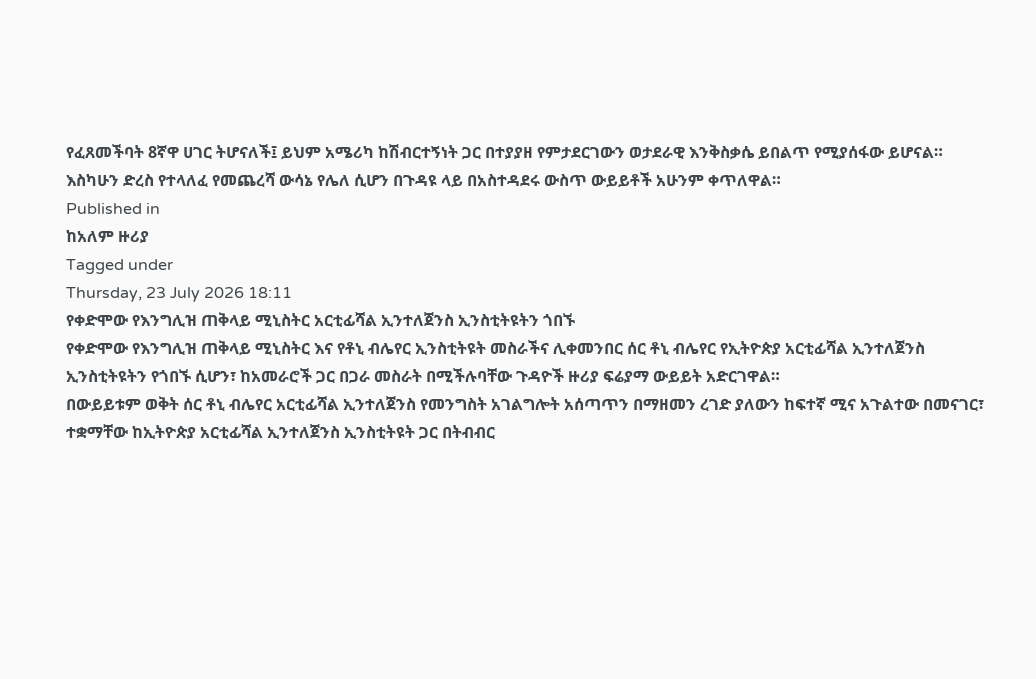የፈጸመችባት 8ኛዋ ሀገር ትሆናለች፤ ይህም አሜሪካ ከሽብርተኝነት ጋር በተያያዘ የምታደርገውን ወታደራዊ እንቅስቃሴ ይበልጥ የሚያሰፋው ይሆናል። እስካሁን ድረስ የተላለፈ የመጨረሻ ውሳኔ የሌለ ሲሆን በጉዳዩ ላይ በአስተዳደሩ ውስጥ ውይይቶች አሁንም ቀጥለዋል።
Published in
ከአለም ዙሪያ
Tagged under
Thursday, 23 July 2026 18:11
የቀድሞው የእንግሊዝ ጠቅላይ ሚኒስትር አርቲፊሻል ኢንተለጀንስ ኢንስቲትዩትን ጎበኙ
የቀድሞው የእንግሊዝ ጠቅላይ ሚኒስትር እና የቶኒ ብሌየር ኢንስቲትዩት መስራችና ሊቀመንበር ሰር ቶኒ ብሌየር የኢትዮጵያ አርቲፊሻል ኢንተለጀንስ ኢንስቲትዩትን የጎበኙ ሲሆን፣ ከአመራሮች ጋር በጋራ መስራት በሚችሉባቸው ጉዳዮች ዙሪያ ፍሬያማ ውይይት አድርገዋል።
በውይይቱም ወቅት ሰር ቶኒ ብሌየር አርቲፊሻል ኢንተለጀንስ የመንግስት አገልግሎት አሰጣጥን በማዘመን ረገድ ያለውን ከፍተኛ ሚና አጉልተው በመናገር፣ ተቋማቸው ከኢትዮጵያ አርቲፊሻል ኢንተለጀንስ ኢንስቲትዩት ጋር በትብብር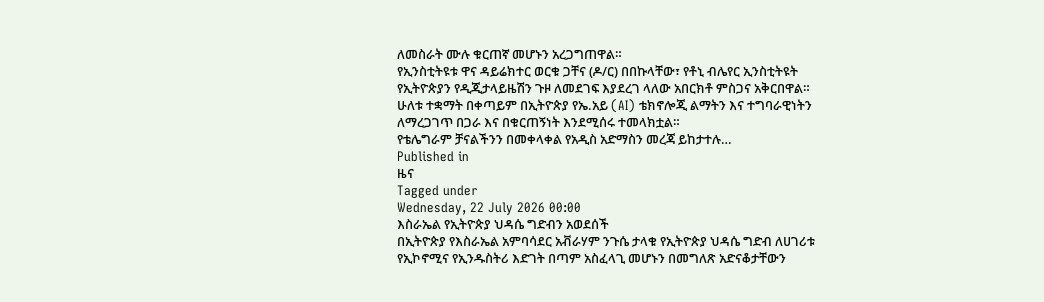ለመስራት ሙሉ ቁርጠኛ መሆኑን አረጋግጠዋል።
የኢንስቲትዩቱ ዋና ዳይሬክተር ወርቁ ጋቸና (ዶ/ር) በበኩላቸው፣ የቶኒ ብሌየር ኢንስቲትዩት የኢትዮጵያን የዲጂታላይዜሽን ጉዞ ለመደገፍ እያደረገ ላለው አበርክቶ ምስጋና አቅርበዋል። ሁለቱ ተቋማት በቀጣይም በኢትዮጵያ የኤ.አይ (AI) ቴክኖሎጂ ልማትን እና ተግባራዊነትን ለማረጋገጥ በጋራ እና በቁርጠኝነት እንደሚሰሩ ተመላክቷል።
የቴሌግራም ቻናልችንን በመቀላቀል የአዲስ አድማስን መረጃ ይከታተሉ…
Published in
ዜና
Tagged under
Wednesday, 22 July 2026 00:00
እስራኤል የኢትዮጵያ ህዳሴ ግድብን አወደሰች
በኢትዮጵያ የእስራኤል አምባሳደር አቭራሃም ንጉሴ ታላቁ የኢትዮጵያ ህዳሴ ግድብ ለሀገሪቱ የኢኮኖሚና የኢንዱስትሪ እድገት በጣም አስፈላጊ መሆኑን በመግለጽ አድናቆታቸውን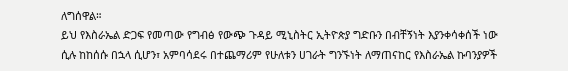ለግሰዋል።
ይህ የእስራኤል ድጋፍ የመጣው የግብፅ የውጭ ጉዳይ ሚኒስትር ኢትዮጵያ ግድቡን በብቸኝነት እያንቀሳቀሰች ነው ሲሉ ከከሰሱ በኋላ ሲሆን፣ አምባሳደሩ በተጨማሪም የሁለቱን ሀገራት ግንኙነት ለማጠናከር የእስራኤል ኩባንያዎች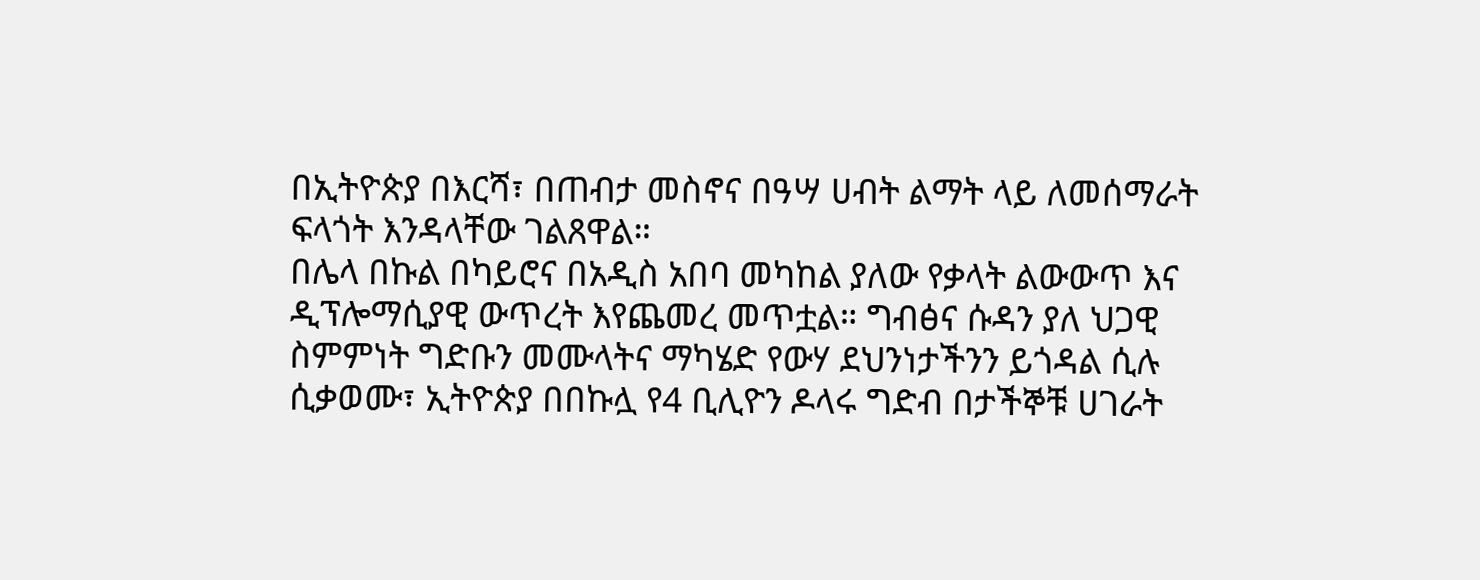በኢትዮጵያ በእርሻ፣ በጠብታ መስኖና በዓሣ ሀብት ልማት ላይ ለመሰማራት ፍላጎት እንዳላቸው ገልጸዋል።
በሌላ በኩል በካይሮና በአዲስ አበባ መካከል ያለው የቃላት ልውውጥ እና ዲፕሎማሲያዊ ውጥረት እየጨመረ መጥቷል። ግብፅና ሱዳን ያለ ህጋዊ ስምምነት ግድቡን መሙላትና ማካሄድ የውሃ ደህንነታችንን ይጎዳል ሲሉ ሲቃወሙ፣ ኢትዮጵያ በበኩሏ የ4 ቢሊዮን ዶላሩ ግድብ በታችኞቹ ሀገራት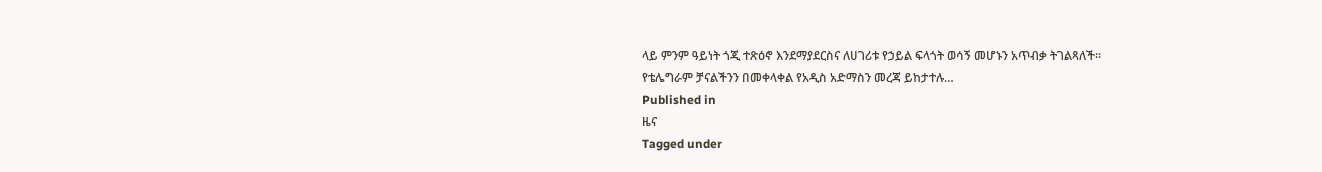ላይ ምንም ዓይነት ጎጂ ተጽዕኖ እንደማያደርስና ለሀገሪቱ የኃይል ፍላጎት ወሳኝ መሆኑን አጥብቃ ትገልጻለች።
የቴሌግራም ቻናልችንን በመቀላቀል የአዲስ አድማስን መረጃ ይከታተሉ…
Published in
ዜና
Tagged under